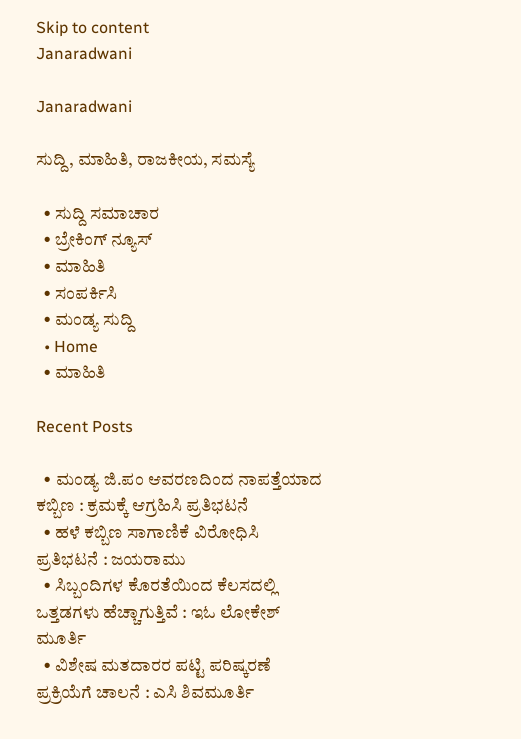Skip to content
Janaradwani

Janaradwani

ಸುದ್ದಿ, ಮಾಹಿತಿ, ರಾಜಕೀಯ, ಸಮಸ್ಯೆ

  • ಸುದ್ದಿ ಸಮಾಚಾರ
  • ಬ್ರೇಕಿಂಗ್ ನ್ಯೂಸ್
  • ಮಾಹಿತಿ
  • ಸಂಪರ್ಕಿಸಿ
  • ಮಂಡ್ಯ ಸುದ್ದಿ
  • Home
  • ಮಾಹಿತಿ

Recent Posts

  • ಮಂಡ್ಯ ಜಿ.ಪಂ ಆವರಣದಿಂದ ನಾಪತ್ತೆಯಾದ ಕಬ್ಬಿಣ : ಕ್ರಮಕ್ಕೆ ಆಗ್ರಹಿಸಿ ಪ್ರತಿಭಟನೆ
  • ಹಳೆ ಕಬ್ಬಿಣ ಸಾಗಾಣಿಕೆ ವಿರೋಧಿಸಿ ಪ್ರತಿಭಟನೆ : ಜಯರಾಮು
  • ಸಿಬ್ಬಂದಿಗಳ ಕೊರತೆಯಿಂದ ಕೆಲಸದಲ್ಲಿ ಒತ್ತಡಗಳು ಹೆಚ್ಚಾಗುತ್ತಿವೆ : ಇಓ ಲೋಕೇಶ್ ಮೂರ್ತಿ
  • ವಿಶೇಷ ಮತದಾರರ ಪಟ್ಟಿ ಪರಿಷ್ಕರಣೆ ಪ್ರಕ್ರಿಯೆಗೆ ಚಾಲನೆ : ಎಸಿ ಶಿವಮೂರ್ತಿ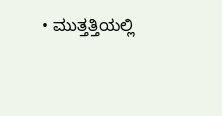• ಮುತ್ತತ್ತಿಯಲ್ಲಿ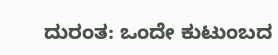ದುರಂತ: ಒಂದೇ ಕುಟುಂಬದ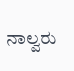ನಾಲ್ವರು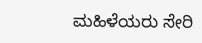ಮಹಿಳೆಯರು ಸೇರಿ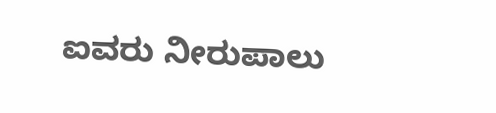ಐವರು ನೀರುಪಾಲು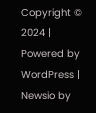Copyright © 2024 | Powered by WordPress | Newsio by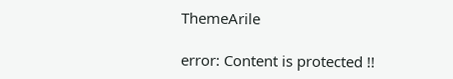ThemeArile

error: Content is protected !!